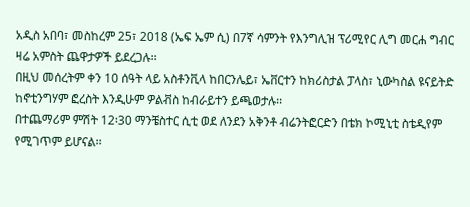አዲስ አበባ፣ መስከረም 25፣ 2018 (ኤፍ ኤም ሲ) በ7ኛ ሳምንት የእንግሊዝ ፕሪሚየር ሊግ መርሐ ግብር ዛሬ አምስት ጨዋታዎች ይደረጋሉ፡፡
በዚህ መሰረትም ቀን 10 ሰዓት ላይ አስቶንቪላ ከበርንሌይ፣ ኤቨርተን ከክሪስታል ፓላስ፣ ኒውካስል ዩናይትድ ከኖቲንግሃም ፎረስት እንዲሁም ዎልቭስ ከብራይተን ይጫወታሉ፡፡
በተጨማሪም ምሽት 12፡30 ማንቼስተር ሲቲ ወደ ለንደን አቅንቶ ብሬንትፎርድን በቴክ ኮሚኒቲ ስቴዲየም የሚገጥም ይሆናል፡፡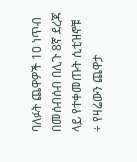ባለፉት ጨዋዎች 10 ነጥብ በመሰብሰብ በሊጉ 8ኛ ደረጃ ላይ የተቀመጡት ሲቲዝኖቹ ÷ የዛሬውን ጨዋታ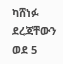ካሸነፉ ደረጃቸውን ወደ 5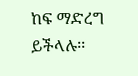ከፍ ማድረግ ይችላሉ፡፡